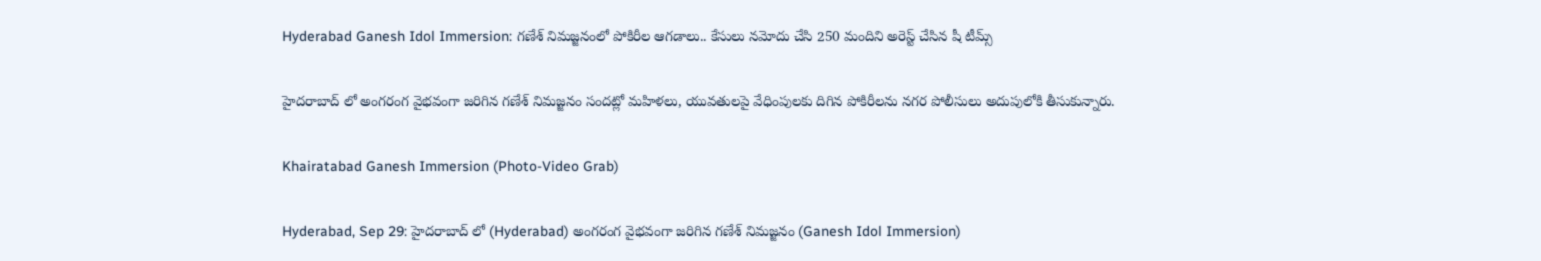Hyderabad Ganesh Idol Immersion: గణేశ్ నిమజ్జనంలో పోకిరీల ఆగడాలు.. కేసులు నమోదు చేసి 250 మందిని అరెస్ట్ చేసిన షీ టీమ్స్

హైదరాబాద్ లో అంగరంగ వైభవంగా జరిగిన గణేశ్ నిమజ్జనం సందట్లో మహిళలు, యువతులపై వేధింపులకు దిగిన పోకిరీలను నగర పోలీసులు అదుపులోకి తీసుకున్నారు.

Khairatabad Ganesh Immersion (Photo-Video Grab)

Hyderabad, Sep 29: హైదరాబాద్ లో (Hyderabad) అంగరంగ వైభవంగా జరిగిన గణేశ్ నిమజ్జనం (Ganesh Idol Immersion)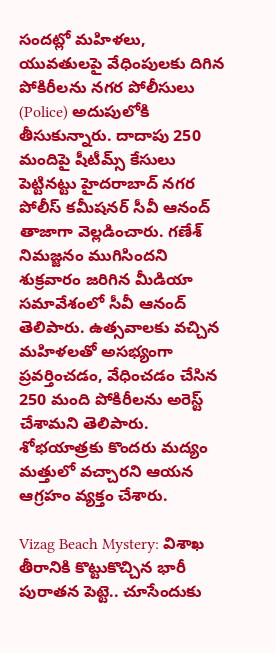సందట్లో మహిళలు, యువతులపై వేధింపులకు దిగిన పోకిరీలను నగర పోలీసులు (Police) అదుపులోకి తీసుకున్నారు. దాదాపు 250 మందిపై షీటీమ్స్ కేసులు పెట్టినట్టు హైదరాబాద్ నగర పోలీస్ కమీషనర్ సీవీ ఆనంద్ తాజాగా వెల్లడించారు. గణేశ్ నిమజ్జనం ముగిసిందని శుక్రవారం జరిగిన మీడియా సమావేశంలో సీవీ ఆనంద్ తెలిపారు. ఉత్సవాలకు వచ్చిన మహిళలతో అసభ్యంగా ప్రవర్తించడం, వేధించడం చేసిన 250 మంది పోకిరీలను అరెస్ట్ చేశామని తెలిపారు. శోభయాత్రకు కొందరు మద్యం మత్తులో వచ్చారని ఆయన ఆగ్రహం వ్యక్తం చేశారు.

Vizag Beach Mystery: విశాఖ తీరానికి కొట్టుకొచ్చిన భారీ పురాతన పెట్టె.. చూసేందుకు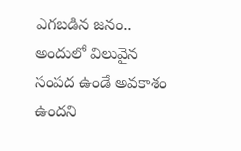ఎగబడిన జనం.. అందులో విలువైన సంపద ఉండే అవకాశం ఉందని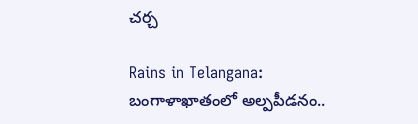చర్చ

Rains in Telangana: బంగాళాఖాతంలో అల్పపీడనం..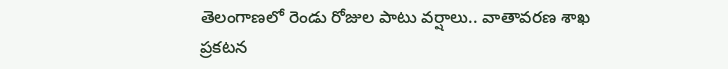తెలంగాణలో రెండు రోజుల పాటు వర్షాలు.. వాతావరణ శాఖ ప్రకటన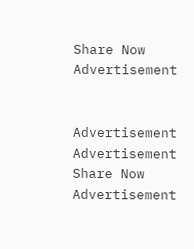Share Now
Advertisement


Advertisement
Advertisement
Share Now
Advertisement